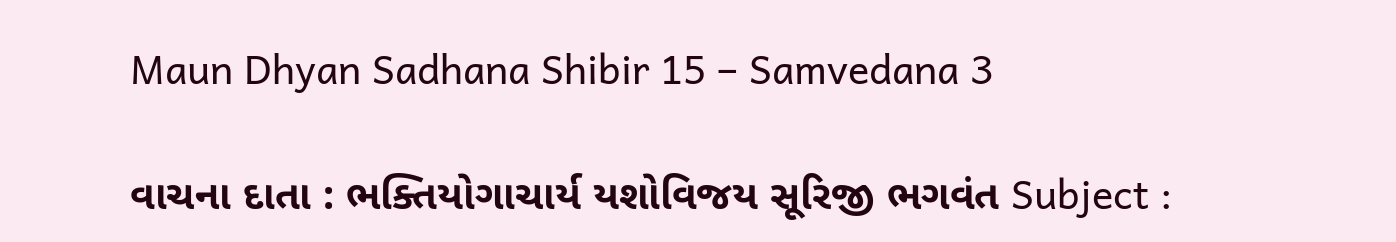Maun Dhyan Sadhana Shibir 15 – Samvedana 3

વાચના દાતા : ભક્તિયોગાચાર્ય યશોવિજય સૂરિજી ભગવંત Subject :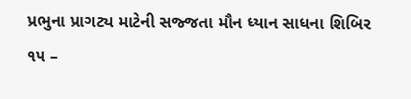પ્રભુના પ્રાગટ્ય માટેની સજ્જતા મૌન ધ્યાન સાધના શિબિર ૧૫ –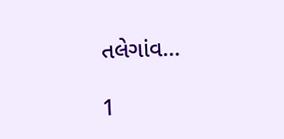તલેગાંવ…

1